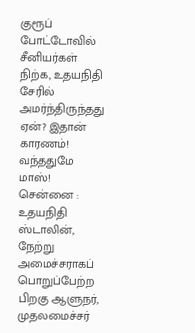குரூப் போட்டோவில் சீனியர்கள் நிற்க, உதயநிதி சேரில் அமர்ந்திருந்தது ஏன்? இதான் காரணம்! வந்ததுமே மாஸ்!
சென்னை : உதயநிதி ஸ்டாலின், நேற்று அமைச்சராகப் பொறுப்பேற்ற பிறகு ஆளுநர், முதலமைச்சர்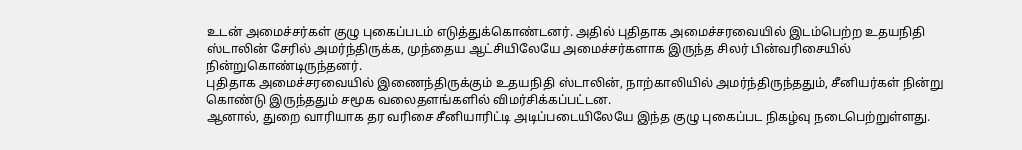உடன் அமைச்சர்கள் குழு புகைப்படம் எடுத்துக்கொண்டனர். அதில் புதிதாக அமைச்சரவையில் இடம்பெற்ற உதயநிதி ஸ்டாலின் சேரில் அமர்ந்திருக்க, முந்தைய ஆட்சியிலேயே அமைச்சர்களாக இருந்த சிலர் பின்வரிசையில் நின்றுகொண்டிருந்தனர்.
புதிதாக அமைச்சரவையில் இணைந்திருக்கும் உதயநிதி ஸ்டாலின், நாற்காலியில் அமர்ந்திருந்ததும், சீனியர்கள் நின்று கொண்டு இருந்ததும் சமூக வலைதளங்களில் விமர்சிக்கப்பட்டன.
ஆனால், துறை வாரியாக தர வரிசை சீனியாரிட்டி அடிப்படையிலேயே இந்த குழு புகைப்பட நிகழ்வு நடைபெற்றுள்ளது.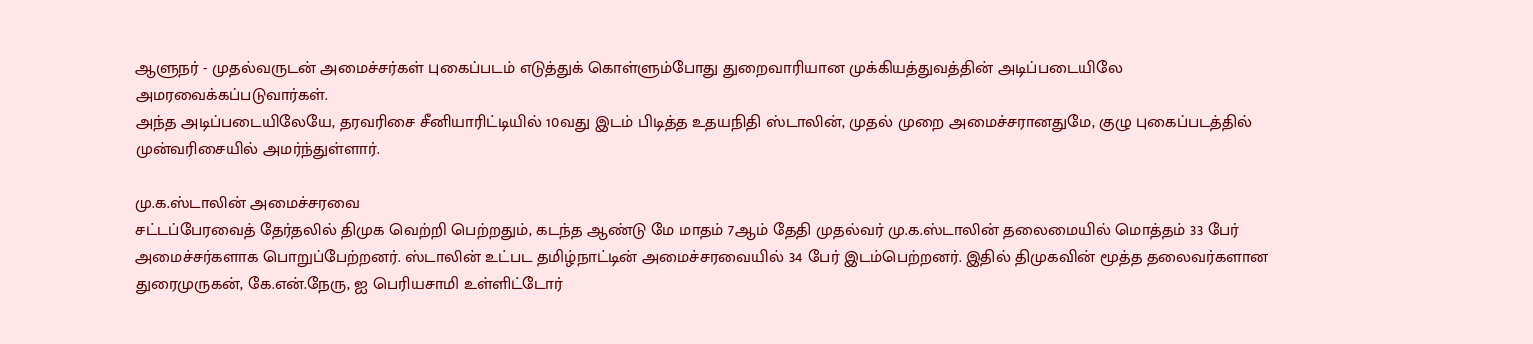ஆளுநர் - முதல்வருடன் அமைச்சர்கள் புகைப்படம் எடுத்துக் கொள்ளும்போது துறைவாரியான முக்கியத்துவத்தின் அடிப்படையிலே அமரவைக்கப்படுவார்கள்.
அந்த அடிப்படையிலேயே, தரவரிசை சீனியாரிட்டியில் 10வது இடம் பிடித்த உதயநிதி ஸ்டாலின், முதல் முறை அமைச்சரானதுமே, குழு புகைப்படத்தில் முன்வரிசையில் அமர்ந்துள்ளார்.

மு.க.ஸ்டாலின் அமைச்சரவை
சட்டப்பேரவைத் தேர்தலில் திமுக வெற்றி பெற்றதும், கடந்த ஆண்டு மே மாதம் 7ஆம் தேதி முதல்வர் மு.க.ஸ்டாலின் தலைமையில் மொத்தம் 33 பேர் அமைச்சர்களாக பொறுப்பேற்றனர். ஸ்டாலின் உட்பட தமிழ்நாட்டின் அமைச்சரவையில் 34 பேர் இடம்பெற்றனர். இதில் திமுகவின் மூத்த தலைவர்களான துரைமுருகன், கே.என்.நேரு, ஐ பெரியசாமி உள்ளிட்டோர்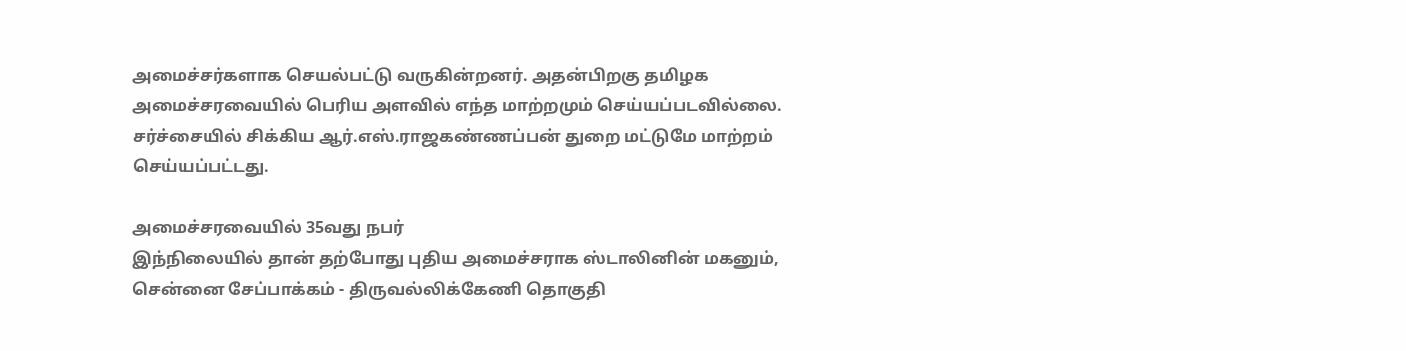அமைச்சர்களாக செயல்பட்டு வருகின்றனர். அதன்பிறகு தமிழக அமைச்சரவையில் பெரிய அளவில் எந்த மாற்றமும் செய்யப்படவில்லை. சர்ச்சையில் சிக்கிய ஆர்.எஸ்.ராஜகண்ணப்பன் துறை மட்டுமே மாற்றம் செய்யப்பட்டது.

அமைச்சரவையில் 35வது நபர்
இந்நிலையில் தான் தற்போது புதிய அமைச்சராக ஸ்டாலினின் மகனும், சென்னை சேப்பாக்கம் - திருவல்லிக்கேணி தொகுதி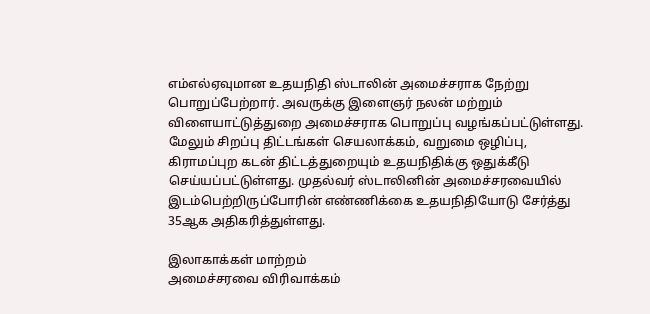எம்எல்ஏவுமான உதயநிதி ஸ்டாலின் அமைச்சராக நேற்று பொறுப்பேற்றார். அவருக்கு இளைஞர் நலன் மற்றும் விளையாட்டுத்துறை அமைச்சராக பொறுப்பு வழங்கப்பட்டுள்ளது. மேலும் சிறப்பு திட்டங்கள் செயலாக்கம், வறுமை ஒழிப்பு, கிராமப்புற கடன் திட்டத்துறையும் உதயநிதிக்கு ஒதுக்கீடு செய்யப்பட்டுள்ளது. முதல்வர் ஸ்டாலினின் அமைச்சரவையில் இடம்பெற்றிருப்போரின் எண்ணிக்கை உதயநிதியோடு சேர்த்து 35ஆக அதிகரித்துள்ளது.

இலாகாக்கள் மாற்றம்
அமைச்சரவை விரிவாக்கம்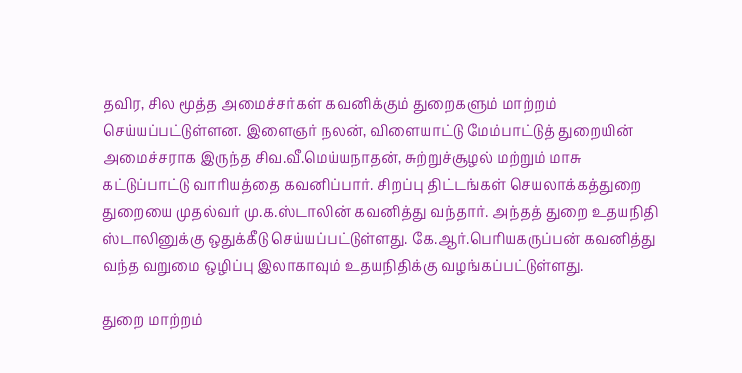தவிர, சில மூத்த அமைச்சர்கள் கவனிக்கும் துறைகளும் மாற்றம் செய்யப்பட்டுள்ளன. இளைஞர் நலன், விளையாட்டு மேம்பாட்டுத் துறையின் அமைச்சராக இருந்த சிவ.வீ.மெய்யநாதன், சுற்றுச்சூழல் மற்றும் மாசு கட்டுப்பாட்டு வாரியத்தை கவனிப்பார். சிறப்பு திட்டங்கள் செயலாக்கத்துறை துறையை முதல்வர் மு.க.ஸ்டாலின் கவனித்து வந்தார். அந்தத் துறை உதயநிதி ஸ்டாலினுக்கு ஒதுக்கீடு செய்யப்பட்டுள்ளது. கே.ஆர்.பெரியகருப்பன் கவனித்து வந்த வறுமை ஒழிப்பு இலாகாவும் உதயநிதிக்கு வழங்கப்பட்டுள்ளது.

துறை மாற்றம்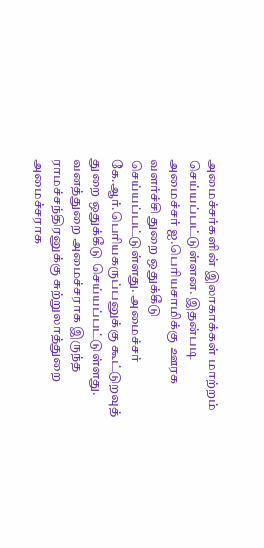அமைச்சர்களின் இலாகாக்கள் மாற்றம் செய்யப்பட்டுள்ளன. இதன்படி அமைச்சர் ஐ.பெரியசாமிக்கு ஊரக வளர்ச்சி துறை ஒதுக்கீடு செய்யப்பட்டுள்ளது. அமைச்சர் கே.ஆர்.பெரியகருப்பனுக்கு கூட்டுறவுத் துறை ஒதுக்கீடு செய்யப்பட்டுள்ளது. வனத்துறை அமைச்சராக இருந்த ராமச்சந்திரனுக்கு சுற்றுலாத்துறை அமைச்சராக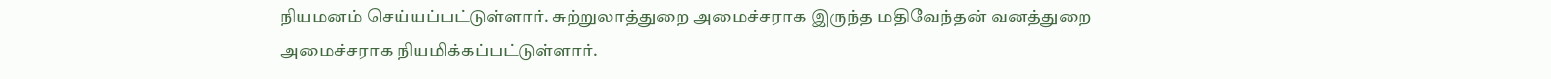நியமனம் செய்யப்பட்டுள்ளார். சுற்றுலாத்துறை அமைச்சராக இருந்த மதிவேந்தன் வனத்துறை அமைச்சராக நியமிக்கப்பட்டுள்ளார்.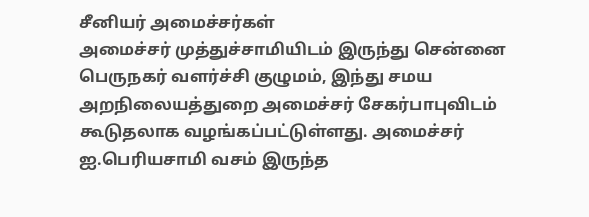சீனியர் அமைச்சர்கள்
அமைச்சர் முத்துச்சாமியிடம் இருந்து சென்னை பெருநகர் வளர்ச்சி குழுமம், இந்து சமய அறநிலையத்துறை அமைச்சர் சேகர்பாபுவிடம் கூடுதலாக வழங்கப்பட்டுள்ளது. அமைச்சர் ஐ.பெரியசாமி வசம் இருந்த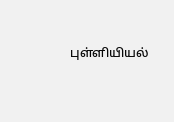புள்ளியியல்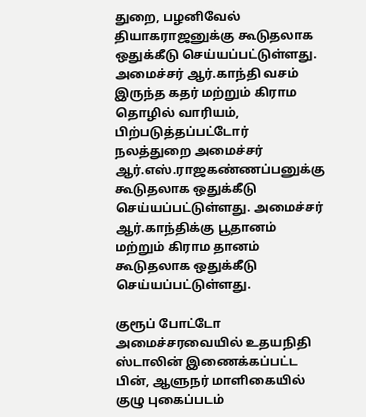துறை, பழனிவேல் தியாகராஜனுக்கு கூடுதலாக ஒதுக்கீடு செய்யப்பட்டுள்ளது. அமைச்சர் ஆர்.காந்தி வசம் இருந்த கதர் மற்றும் கிராம தொழில் வாரியம், பிற்படுத்தப்பட்டோர் நலத்துறை அமைச்சர் ஆர்.எஸ்.ராஜகண்ணப்பனுக்கு கூடுதலாக ஒதுக்கீடு செய்யப்பட்டுள்ளது. அமைச்சர் ஆர்.காந்திக்கு பூதானம் மற்றும் கிராம தானம் கூடுதலாக ஒதுக்கீடு செய்யப்பட்டுள்ளது.

குரூப் போட்டோ
அமைச்சரவையில் உதயநிதி ஸ்டாலின் இணைக்கப்பட்ட பின், ஆளுநர் மாளிகையில் குழு புகைப்படம்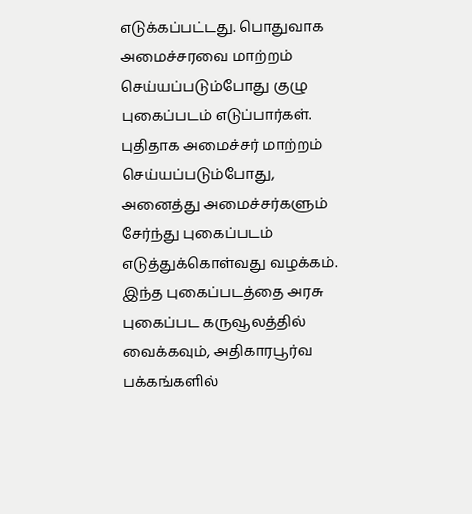எடுக்கப்பட்டது. பொதுவாக அமைச்சரவை மாற்றம் செய்யப்படும்போது குழு புகைப்படம் எடுப்பார்கள். புதிதாக அமைச்சர் மாற்றம் செய்யப்படும்போது, அனைத்து அமைச்சர்களும் சேர்ந்து புகைப்படம் எடுத்துக்கொள்வது வழக்கம். இந்த புகைப்படத்தை அரசு புகைப்பட கருவூலத்தில் வைக்கவும், அதிகாரபூர்வ பக்கங்களில்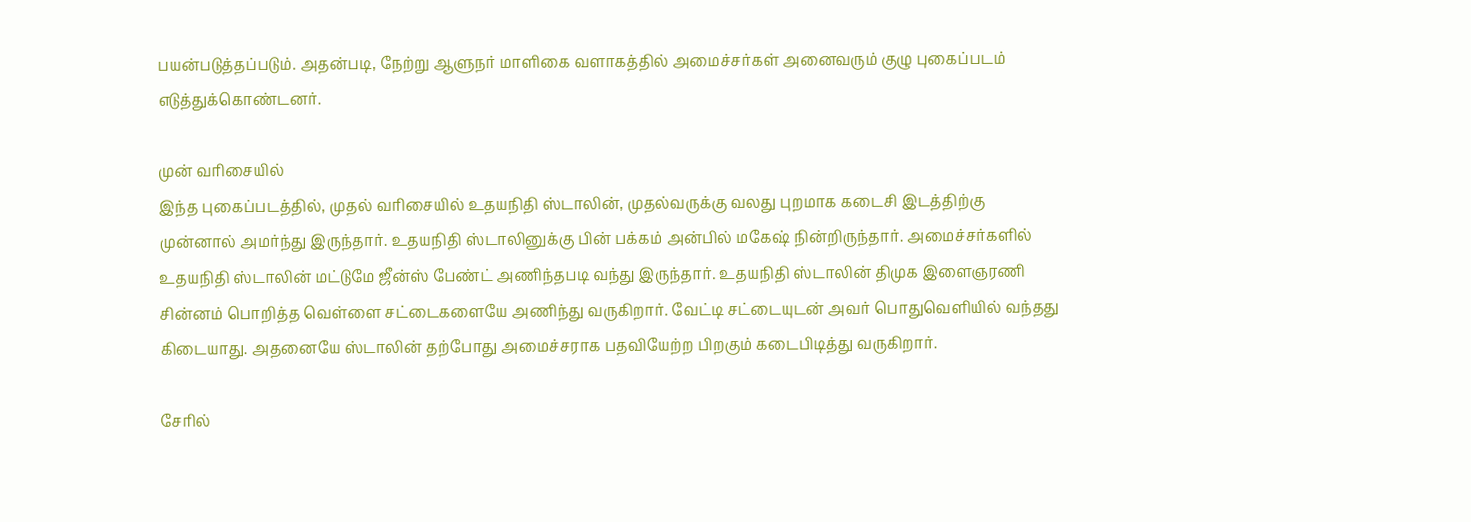பயன்படுத்தப்படும். அதன்படி, நேற்று ஆளுநர் மாளிகை வளாகத்தில் அமைச்சர்கள் அனைவரும் குழு புகைப்படம் எடுத்துக்கொண்டனர்.

முன் வரிசையில்
இந்த புகைப்படத்தில், முதல் வரிசையில் உதயநிதி ஸ்டாலின், முதல்வருக்கு வலது புறமாக கடைசி இடத்திற்கு முன்னால் அமர்ந்து இருந்தார். உதயநிதி ஸ்டாலினுக்கு பின் பக்கம் அன்பில் மகேஷ் நின்றிருந்தார். அமைச்சர்களில் உதயநிதி ஸ்டாலின் மட்டுமே ஜீன்ஸ் பேண்ட் அணிந்தபடி வந்து இருந்தார். உதயநிதி ஸ்டாலின் திமுக இளைஞரணி சின்னம் பொறித்த வெள்ளை சட்டைகளையே அணிந்து வருகிறார். வேட்டி சட்டையுடன் அவர் பொதுவெளியில் வந்தது கிடையாது. அதனையே ஸ்டாலின் தற்போது அமைச்சராக பதவியேற்ற பிறகும் கடைபிடித்து வருகிறார்.

சேரில்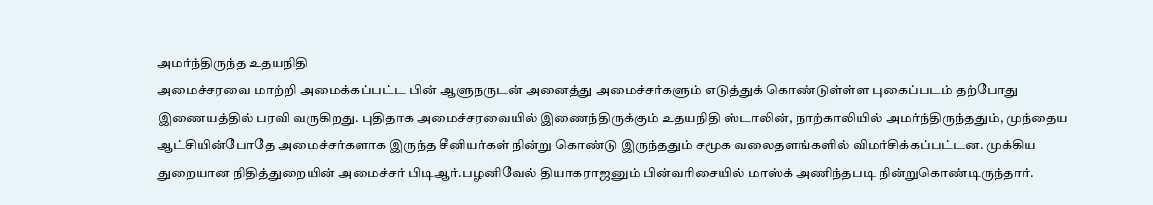அமர்ந்திருந்த உதயநிதி
அமைச்சரவை மாற்றி அமைக்கப்பட்ட பின் ஆளுநருடன் அனைத்து அமைச்சர்களும் எடுத்துக் கொண்டுள்ள்ள புகைப்படம் தற்போது இணையத்தில் பரவி வருகிறது. புதிதாக அமைச்சரவையில் இணைந்திருக்கும் உதயநிதி ஸ்டாலின், நாற்காலியில் அமர்ந்திருந்ததும், முந்தைய ஆட்சியின்போதே அமைச்சர்களாக இருந்த சீனியர்கள் நின்று கொண்டு இருந்ததும் சமூக வலைதளங்களில் விமர்சிக்கப்பட்டன. முக்கிய துறையான நிதித்துறையின் அமைச்சர் பிடிஆர்.பழனிவேல் தியாகராஜனும் பின்வரிசையில் மாஸ்க் அணிந்தபடி நின்றுகொண்டிருந்தார்.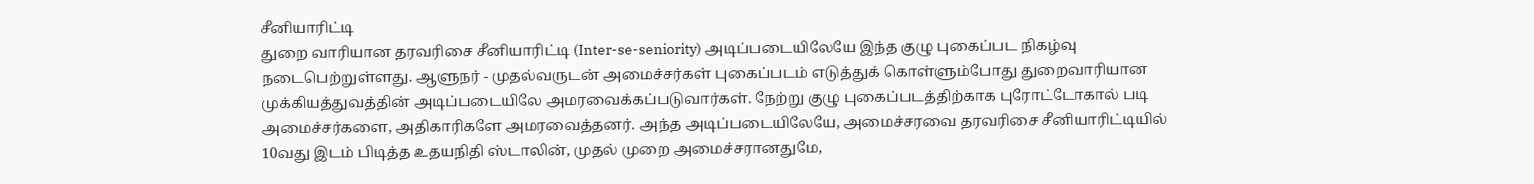சீனியாரிட்டி
துறை வாரியான தரவரிசை சீனியாரிட்டி (Inter-se-seniority) அடிப்படையிலேயே இந்த குழு புகைப்பட நிகழ்வு நடைபெற்றுள்ளது. ஆளுநர் - முதல்வருடன் அமைச்சர்கள் புகைப்படம் எடுத்துக் கொள்ளும்போது துறைவாரியான முக்கியத்துவத்தின் அடிப்படையிலே அமரவைக்கப்படுவார்கள். நேற்று குழு புகைப்படத்திற்காக புரோட்டோகால் படி அமைச்சர்களை, அதிகாரிகளே அமரவைத்தனர். அந்த அடிப்படையிலேயே, அமைச்சரவை தரவரிசை சீனியாரிட்டியில் 10வது இடம் பிடித்த உதயநிதி ஸ்டாலின், முதல் முறை அமைச்சரானதுமே,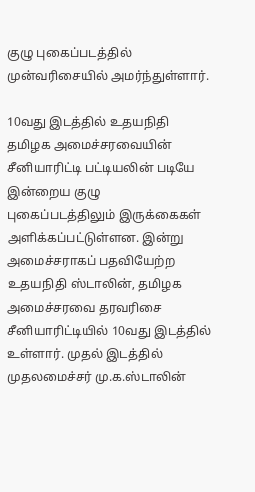குழு புகைப்படத்தில் முன்வரிசையில் அமர்ந்துள்ளார்.

10வது இடத்தில் உதயநிதி
தமிழக அமைச்சரவையின் சீனியாரிட்டி பட்டியலின் படியே இன்றைய குழு புகைப்படத்திலும் இருக்கைகள் அளிக்கப்பட்டுள்ளன. இன்று அமைச்சராகப் பதவியேற்ற உதயநிதி ஸ்டாலின், தமிழக அமைச்சரவை தரவரிசை சீனியாரிட்டியில் 10வது இடத்தில் உள்ளார். முதல் இடத்தில் முதலமைச்சர் மு.க.ஸ்டாலின்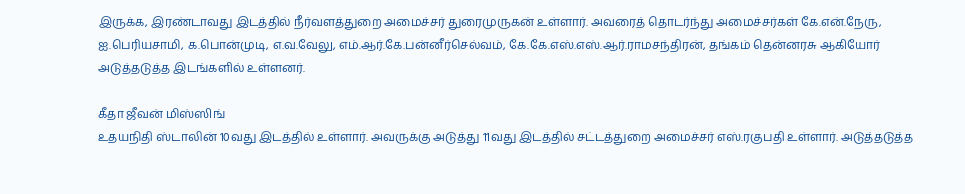இருக்க, இரண்டாவது இடத்தில் நீர்வளத்துறை அமைச்சர் துரைமுருகன் உள்ளார். அவரைத் தொடர்ந்து அமைச்சர்கள் கே.என்.நேரு, ஐ.பெரியசாமி, க.பொன்முடி, எ.வ.வேலு, எம்.ஆர்.கே.பன்னீர்செல்வம், கே.கே.எஸ்.எஸ்.ஆர்.ராமசந்திரன், தங்கம் தென்னரசு ஆகியோர் அடுத்தடுத்த இடங்களில் உள்ளனர்.

கீதா ஜீவன் மிஸ்ஸிங்
உதயநிதி ஸ்டாலின் 10வது இடத்தில் உள்ளார். அவருக்கு அடுத்து 11வது இடத்தில் சட்டத்துறை அமைச்சர் எஸ்.ரகுபதி உள்ளார். அடுத்தடுத்த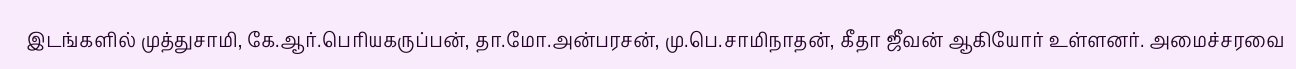இடங்களில் முத்துசாமி, கே.ஆர்.பெரியகருப்பன், தா.மோ.அன்பரசன், மு.பெ.சாமிநாதன், கீதா ஜீவன் ஆகியோர் உள்ளனர். அமைச்சரவை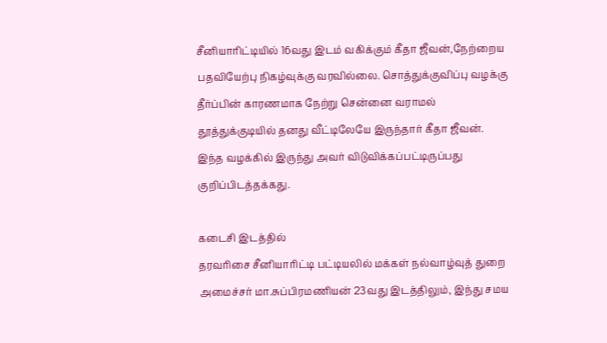சீனியாரிட்டியில் 16வது இடம் வகிக்கும் கீதா ஜீவன்,நேற்றைய பதவியேற்பு நிகழ்வுக்கு வரவில்லை. சொத்துக்குவிப்பு வழக்கு தீர்ப்பின் காரணமாக நேற்று சென்னை வராமல் தூத்துக்குடியில் தனது வீட்டிலேயே இருந்தார் கீதா ஜீவன். இந்த வழக்கில் இருந்து அவர் விடுவிக்கப்பட்டிருப்பது குறிப்பிடத்தக்கது.

கடைசி இடத்தில்
தரவரிசை சீனியாரிட்டி பட்டியலில் மக்கள் நல்வாழ்வுத் துறை அமைச்சர் மா.சுப்பிரமணியன் 23வது இடத்திலும், இந்து சமய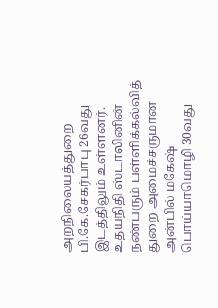அறநிலையத்துறை பி.கே.சேகர்பாபு 26வது இடத்திலும் உள்ளனர். உதயநிதி ஸ்டாலினின் நண்பரும் பள்ளிக்கல்வித் துறை அமைச்சருமான அன்பில் மகேஷ் பொய்யாமொழி 30வது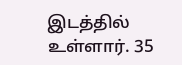இடத்தில் உள்ளார். 35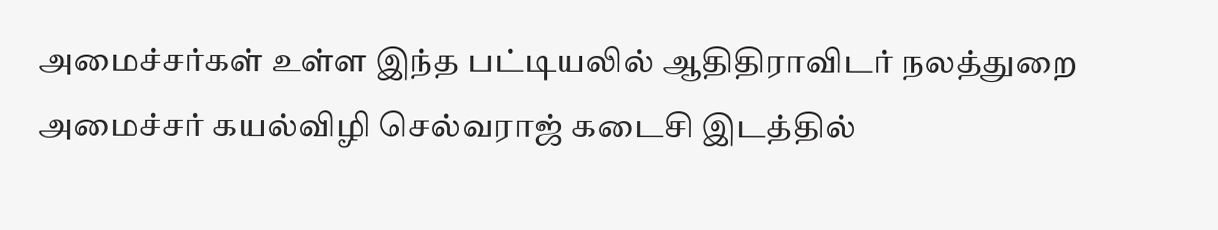அமைச்சர்கள் உள்ள இந்த பட்டியலில் ஆதிதிராவிடர் நலத்துறை அமைச்சர் கயல்விழி செல்வராஜ் கடைசி இடத்தில்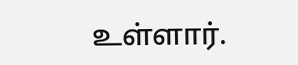உள்ளார்.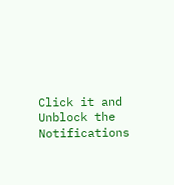Click it and Unblock the Notifications